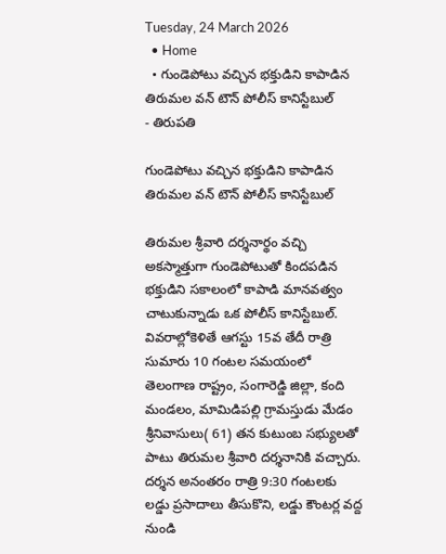Tuesday, 24 March 2026
  • Home
  • గుండెపోటు వచ్చిన భక్తుడిని కాపాడిన తిరుమల వన్ టౌన్ పోలీస్ కానిస్టేబుల్
- తిరుపతి

గుండెపోటు వచ్చిన భక్తుడిని కాపాడిన తిరుమల వన్ టౌన్ పోలీస్ కానిస్టేబుల్

తిరుమల శ్రీవారి దర్శనార్థం వచ్చి అకస్మాత్తుగా గుండెపోటుతో కిందపడిన భక్తుడిని సకాలంలో కాపాడి మానవత్వం చాటుకున్నాడు ఒక పోలీస్ కానిస్టేబుల్. వివరాల్లోకెళితే ఆగస్టు 15వ తేదీ రాత్రి సుమారు 10 గంటల సమయంలో తెలంగాణ రాష్ట్రం, సంగారెడ్డి జిల్లా, కంది మండలం, మామిడిపల్లి గ్రామస్తుడు మేడం శ్రీనివాసులు( 61) తన కుటుంబ సభ్యులతో పాటు తిరుమల శ్రీవారి దర్శనానికి వచ్చారు. దర్శన అనంతరం రాత్రి 9:30 గంటలకు లడ్డు ప్రసాదాలు తీసుకొని, లడ్డు కౌంటర్ల వద్ద నుండి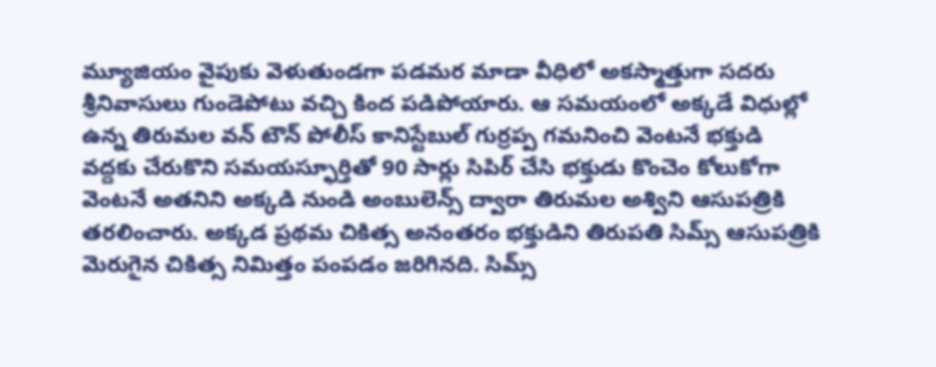మ్యూజియం వైపుకు వెళుతుండగా పడమర మాడా వీధిలో అకస్మాత్తుగా సదరు శ్రీనివాసులు గుండెపోటు వచ్చి కింద పడిపోయారు. ఆ సమయంలో అక్కడే విధుల్లో ఉన్న తిరుమల వన్ టౌన్ పోలీస్ కానిస్టేబుల్ గుర్రప్ప గమనించి వెంటనే భక్తుడి వద్దకు చేరుకొని సమయస్ఫూర్తితో 90 సార్లు సిపిర్ చేసి భక్తుడు కొంచెం కోలుకోగా వెంటనే అతనిని అక్కడి నుండి అంబులెన్స్ ద్వారా తిరుమల అశ్విని ఆసుపత్రికి తరలించారు. అక్కడ ప్రథమ చికిత్స అనంతరం భక్తుడిని తిరుపతి సిమ్స్ ఆసుపత్రికి మెరుగైన చికిత్స నిమిత్తం పంపడం జరిగినది. సిమ్స్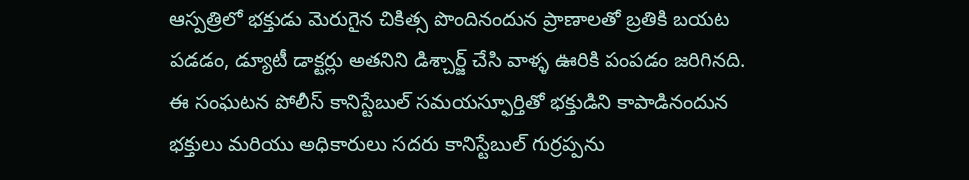ఆస్పత్రిలో భక్తుడు మెరుగైన చికిత్స పొందినందున ప్రాణాలతో బ్రతికి బయట పడడం, డ్యూటీ డాక్టర్లు అతనిని డిశ్చార్జ్ చేసి వాళ్ళ ఊరికి పంపడం జరిగినది. ఈ సంఘటన పోలీస్ కానిస్టేబుల్ సమయస్ఫూర్తితో భక్తుడిని కాపాడినందున భక్తులు మరియు అధికారులు సదరు కానిస్టేబుల్ గుర్రప్పను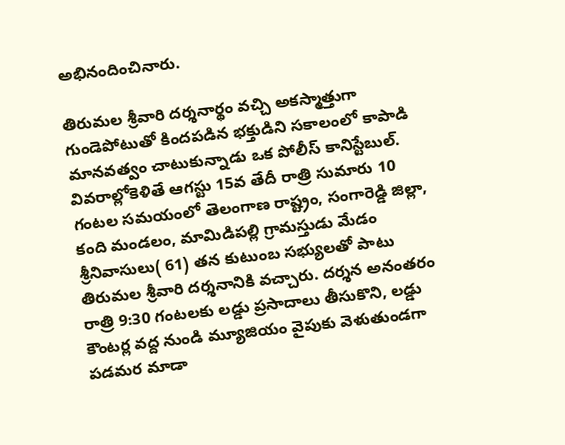అభినందించినారు.

తిరుమల శ్రీవారి దర్శనార్థం వచ్చి అకస్మాత్తుగా గుండెపోటుతో కిందపడిన భక్తుడిని సకాలంలో కాపాడి మానవత్వం చాటుకున్నాడు ఒక పోలీస్ కానిస్టేబుల్. వివరాల్లోకెళితే ఆగస్టు 15వ తేదీ రాత్రి సుమారు 10 గంటల సమయంలో తెలంగాణ రాష్ట్రం, సంగారెడ్డి జిల్లా, కంది మండలం, మామిడిపల్లి గ్రామస్తుడు మేడం శ్రీనివాసులు( 61) తన కుటుంబ సభ్యులతో పాటు తిరుమల శ్రీవారి దర్శనానికి వచ్చారు. దర్శన అనంతరం రాత్రి 9:30 గంటలకు లడ్డు ప్రసాదాలు తీసుకొని, లడ్డు కౌంటర్ల వద్ద నుండి మ్యూజియం వైపుకు వెళుతుండగా పడమర మాడా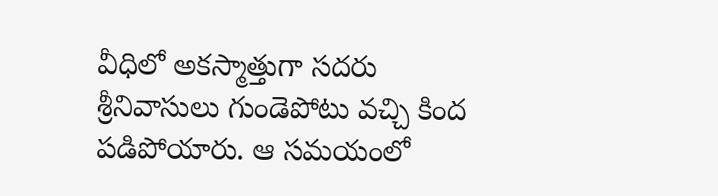వీధిలో అకస్మాత్తుగా సదరు శ్రీనివాసులు గుండెపోటు వచ్చి కింద పడిపోయారు. ఆ సమయంలో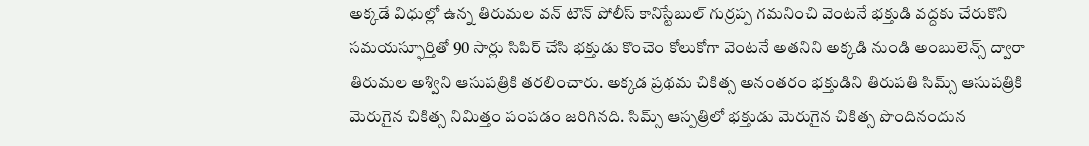అక్కడే విధుల్లో ఉన్న తిరుమల వన్ టౌన్ పోలీస్ కానిస్టేబుల్ గుర్రప్ప గమనించి వెంటనే భక్తుడి వద్దకు చేరుకొని సమయస్ఫూర్తితో 90 సార్లు సిపిర్ చేసి భక్తుడు కొంచెం కోలుకోగా వెంటనే అతనిని అక్కడి నుండి అంబులెన్స్ ద్వారా తిరుమల అశ్విని ఆసుపత్రికి తరలించారు. అక్కడ ప్రథమ చికిత్స అనంతరం భక్తుడిని తిరుపతి సిమ్స్ ఆసుపత్రికి మెరుగైన చికిత్స నిమిత్తం పంపడం జరిగినది. సిమ్స్ ఆస్పత్రిలో భక్తుడు మెరుగైన చికిత్స పొందినందున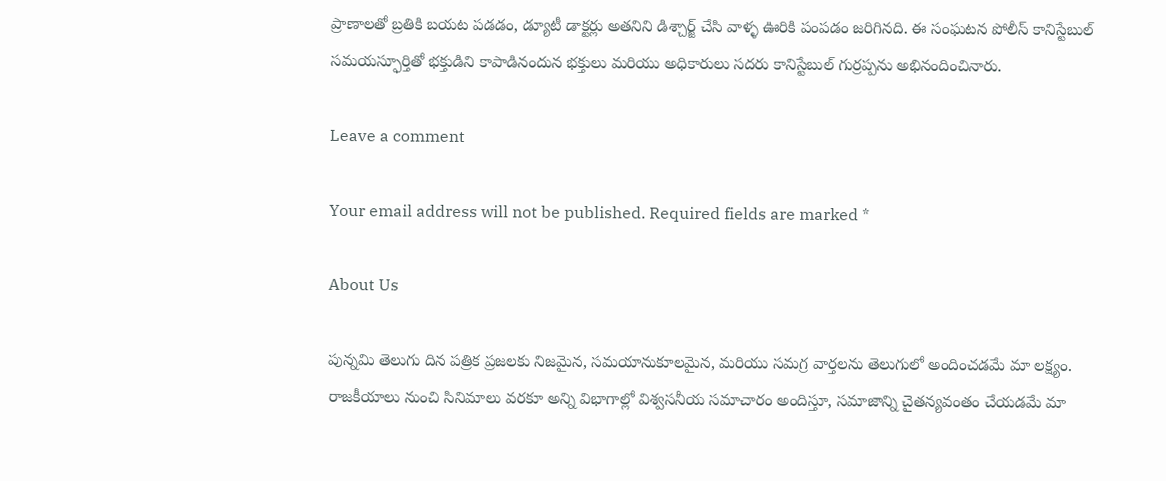ప్రాణాలతో బ్రతికి బయట పడడం, డ్యూటీ డాక్టర్లు అతనిని డిశ్చార్జ్ చేసి వాళ్ళ ఊరికి పంపడం జరిగినది. ఈ సంఘటన పోలీస్ కానిస్టేబుల్ సమయస్ఫూర్తితో భక్తుడిని కాపాడినందున భక్తులు మరియు అధికారులు సదరు కానిస్టేబుల్ గుర్రప్పను అభినందించినారు.

Leave a comment

Your email address will not be published. Required fields are marked *

About Us

పున్నమి తెలుగు దిన పత్రిక ప్రజలకు నిజమైన, సమయానుకూలమైన, మరియు సమగ్ర వార్తలను తెలుగులో అందించడమే మా లక్ష్యం.
రాజకీయాలు నుంచి సినిమాలు వరకూ అన్ని విభాగాల్లో విశ్వసనీయ సమాచారం అందిస్తూ, సమాజాన్ని చైతన్యవంతం చేయడమే మా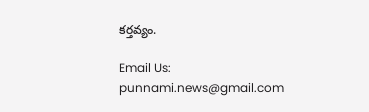కర్తవ్యం.

Email Us: punnami.news@gmail.com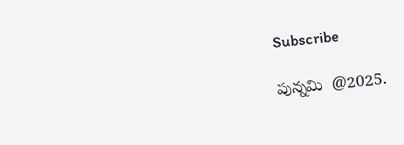Subscribe

పున్నమి  @2025.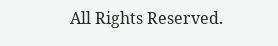All Rights Reserved.